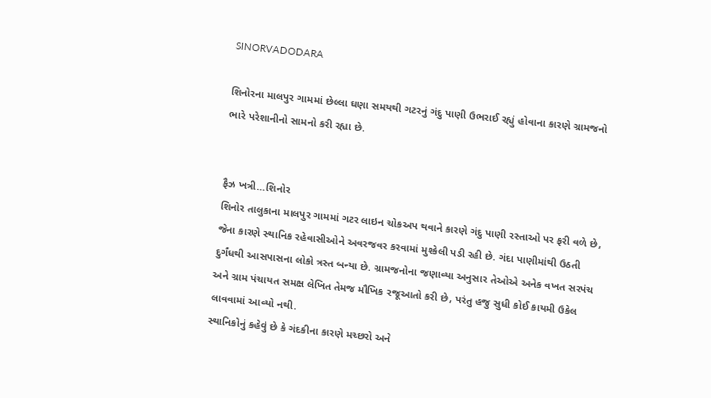SINORVADODARA

શિનોરના માલપુર ગામમાં છેલ્લા ઘણા સમયથી ગટરનું ગંદુ પાણી ઉભરાઈ રહ્યું હોવાના કારણે ગ્રામજનો ભારે પરેશાનીનો સામનો કરી રહ્યા છે.


ફૈઝ ખત્રી…શિનોર
શિનોર તાલુકાના માલપુર ગામમાં ગટર લાઇન ચોકઅપ થવાને કારણે ગંદુ પાણી રસ્તાઓ પર ફરી વળે છે, જેના કારણે સ્થાનિક રહેવાસીઓને અવરજવર કરવામાં મુશ્કેલી પડી રહી છે. ગંદા પાણીમાંથી ઉઠતી દુર્ગંધથી આસપાસના લોકો ત્રસ્ત બન્યા છે. ગ્રામજનોના જણાવ્યા અનુસાર તેઓએ અનેક વખત સરપંચ અને ગ્રામ પંચાયત સમક્ષ લેખિત તેમજ મૌખિક રજૂઆતો કરી છે, પરંતુ હજુ સુધી કોઈ કાયમી ઉકેલ લાવવામાં આવ્યો નથી.
સ્થાનિકોનું કહેવું છે કે ગંદકીના કારણે મચ્છરો અને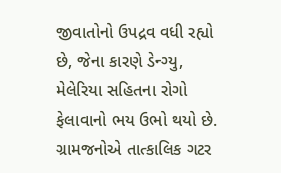જીવાતોનો ઉપદ્રવ વધી રહ્યો છે, જેના કારણે ડેન્ગ્યુ, મેલેરિયા સહિતના રોગો ફેલાવાનો ભય ઉભો થયો છે. ગ્રામજનોએ તાત્કાલિક ગટર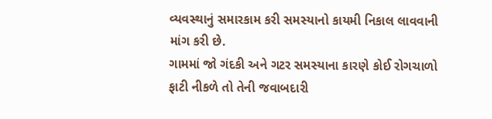વ્યવસ્થાનું સમારકામ કરી સમસ્યાનો કાયમી નિકાલ લાવવાની માંગ કરી છે.
ગામમાં જો ગંદકી અને ગટર સમસ્યાના કારણે કોઈ રોગચાળો ફાટી નીકળે તો તેની જવાબદારી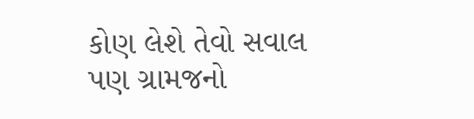કોણ લેશે તેવો સવાલ પણ ગ્રામજનો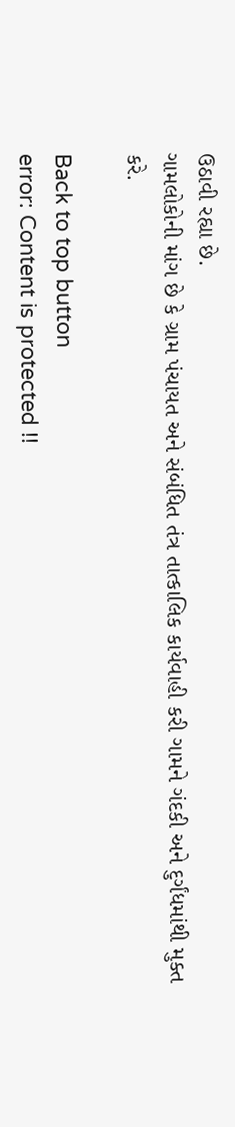ઉઠાવી રહ્યા છે.
ગામલોકોની માંગ છે કે ગ્રામ પંચાયત અને સંબંધિત તંત્ર તાત્કાલિક કાર્યવાહી કરી ગામને ગંદકી અને દુર્ગંધમાંથી મુક્ત કરે.

Back to top button
error: Content is protected !!